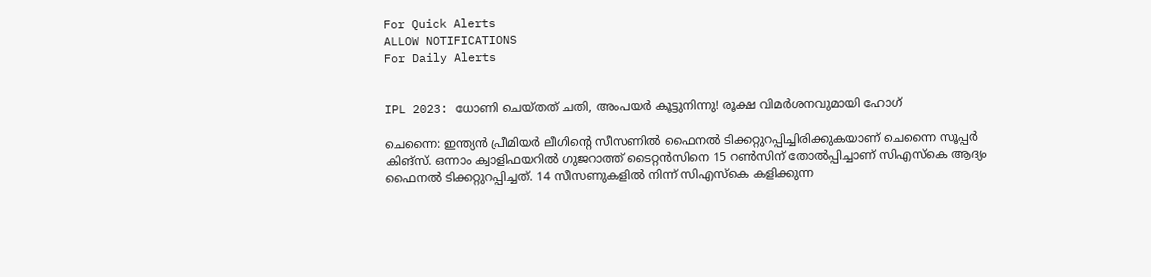For Quick Alerts
ALLOW NOTIFICATIONS
For Daily Alerts


IPL 2023: ധോണി ചെയ്തത് ചതി, അംപയര്‍ കൂട്ടുനിന്നു! രൂക്ഷ വിമര്‍ശനവുമായി ഹോഗ്

ചെന്നൈ: ഇന്ത്യന്‍ പ്രീമിയര്‍ ലീഗിന്റെ സീസണില്‍ ഫൈനല്‍ ടിക്കറ്റുറപ്പിച്ചിരിക്കുകയാണ് ചെന്നൈ സൂപ്പര്‍ കിങ്‌സ്. ഒന്നാം ക്വാളിഫയറില്‍ ഗുജറാത്ത് ടൈറ്റന്‍സിനെ 15 റണ്‍സിന് തോല്‍പ്പിച്ചാണ് സിഎസ്‌കെ ആദ്യം ഫൈനല്‍ ടിക്കറ്റുറപ്പിച്ചത്. 14 സീസണുകളില്‍ നിന്ന് സിഎസ്‌കെ കളിക്കുന്ന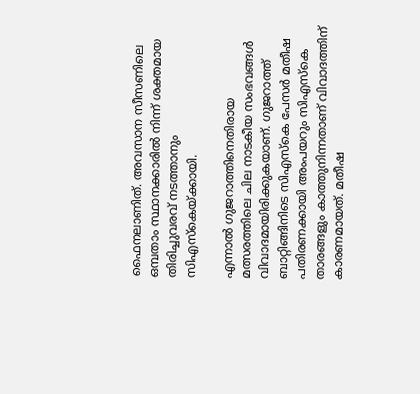ഫൈനലാണിത്. അവസാന സീസണിലെ ഒമ്പതാം സ്ഥാനക്കാരില്‍ നിന്ന് ശക്തമായ തിരിച്ചുവരവ് നടത്താനും സിഎസ്‌കെയ്ക്കായി.

എന്നാല്‍ ഗുജറാത്തിനെതിരായ മത്സരത്തിലെ ചില നാടകീയ സംഭവങ്ങള്‍ വിവാദമായിരിക്കുകയാണ്. ഗുജറാത്ത് ബാറ്റിങ്ങിനിടെ സിഎസ്‌കെ പേസര്‍ മതീഷ പതിരണക്കായി അംപയറും സിഎസ്‌കെ താരങ്ങളും കാത്തുനിന്നതാണ് വിവാദത്തിന് കാരണമായത്. മതീഷ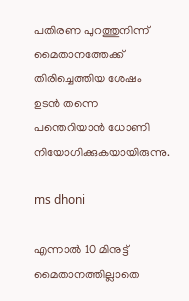പതിരണ പുറത്തുനിന്ന് മൈതാനത്തേക്ക് തിരിച്ചെത്തിയ ശേഷം ഉടന്‍ തന്നെ പന്തെറിയാന്‍ ധോണി നിയോഗിക്കുകയായിരുന്നു.

ms dhoni

എന്നാല്‍ 10 മിനുട്ട് മൈതാനത്തില്ലാതെ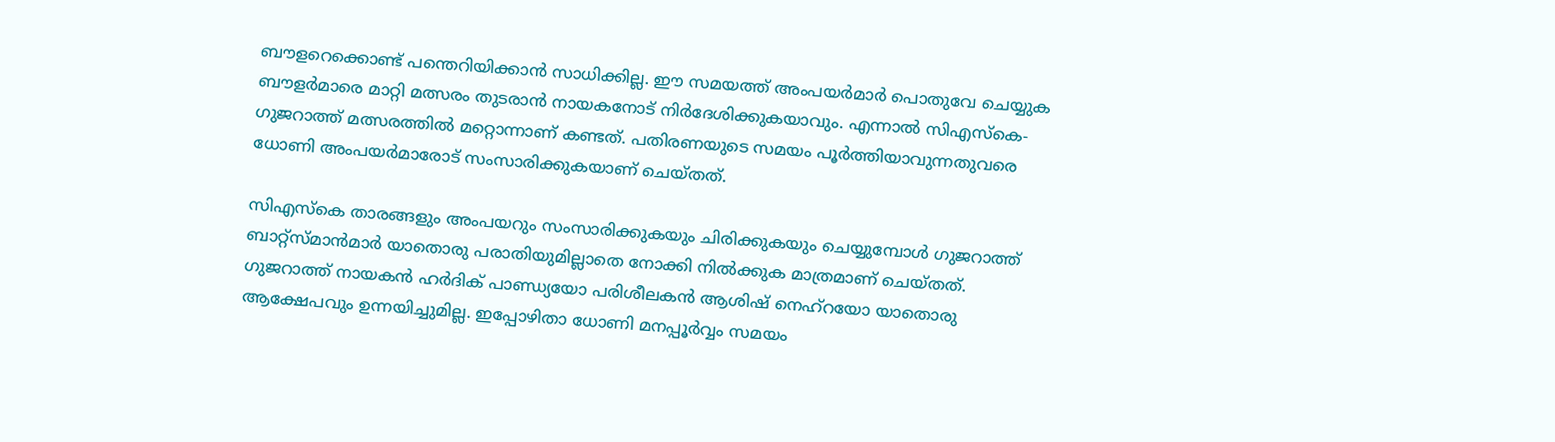ബൗളറെക്കൊണ്ട് പന്തെറിയിക്കാന്‍ സാധിക്കില്ല. ഈ സമയത്ത് അംപയര്‍മാര്‍ പൊതുവേ ചെയ്യുക ബൗളര്‍മാരെ മാറ്റി മത്സരം തുടരാന്‍ നായകനോട് നിര്‍ദേശിക്കുകയാവും. എന്നാല്‍ സിഎസ്‌കെ-ഗുജറാത്ത് മത്സരത്തില്‍ മറ്റൊന്നാണ് കണ്ടത്. പതിരണയുടെ സമയം പൂര്‍ത്തിയാവുന്നതുവരെ ധോണി അംപയര്‍മാരോട് സംസാരിക്കുകയാണ് ചെയ്തത്.

സിഎസ്‌കെ താരങ്ങളും അംപയറും സംസാരിക്കുകയും ചിരിക്കുകയും ചെയ്യുമ്പോള്‍ ഗുജറാത്ത് ബാറ്റ്‌സ്മാന്‍മാര്‍ യാതൊരു പരാതിയുമില്ലാതെ നോക്കി നില്‍ക്കുക മാത്രമാണ് ചെയ്തത്. ഗുജറാത്ത് നായകന്‍ ഹര്‍ദിക് പാണ്ഡ്യയോ പരിശീലകന്‍ ആശിഷ് നെഹ്‌റയോ യാതൊരു ആക്ഷേപവും ഉന്നയിച്ചുമില്ല. ഇപ്പോഴിതാ ധോണി മനപ്പൂര്‍വ്വം സമയം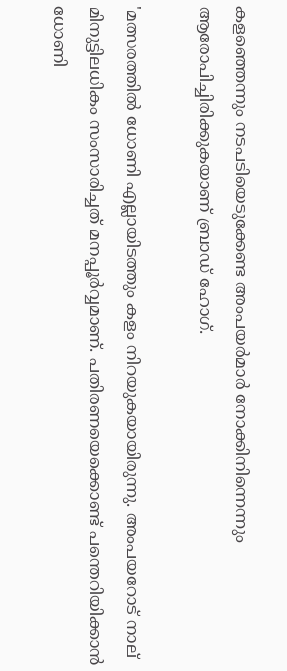കളഞ്ഞെന്നും നടപടിയെടുക്കേണ്ട അംപയര്‍മാര്‍ നോക്കിനിന്നെന്നും ആരോപിച്ചിരിക്കുകയാണ് ബ്രാഡ് ഹോഗ്.

'മത്സരത്തില്‍ ധോണി എല്ലായിടത്തും കളം നിറയുകയായിരുന്നു. അംപയറോട് നാല് മിനുട്ടിലധികം സംസാരിച്ചത് മനപ്പൂര്‍വ്വമാണ്. പതിരണയെക്കൊണ്ട് പന്തെറിയിക്കാന്‍ ധോണി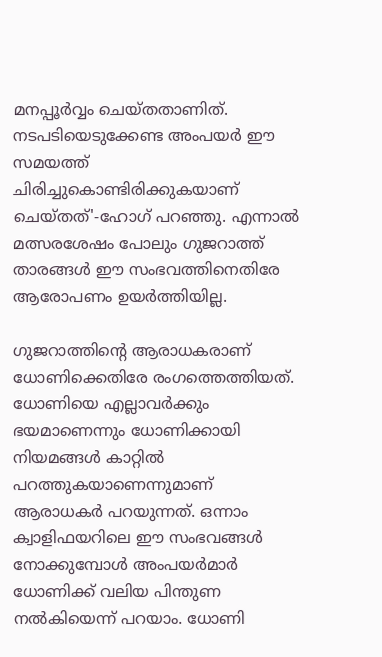മനപ്പൂര്‍വ്വം ചെയ്തതാണിത്. നടപടിയെടുക്കേണ്ട അംപയര്‍ ഈ സമയത്ത് ചിരിച്ചുകൊണ്ടിരിക്കുകയാണ് ചെയ്തത്'-ഹോഗ് പറഞ്ഞു. എന്നാല്‍ മത്സരശേഷം പോലും ഗുജറാത്ത് താരങ്ങള്‍ ഈ സംഭവത്തിനെതിരേ ആരോപണം ഉയര്‍ത്തിയില്ല.

ഗുജറാത്തിന്റെ ആരാധകരാണ് ധോണിക്കെതിരേ രംഗത്തെത്തിയത്. ധോണിയെ എല്ലാവര്‍ക്കും ഭയമാണെന്നും ധോണിക്കായി നിയമങ്ങള്‍ കാറ്റില്‍ പറത്തുകയാണെന്നുമാണ് ആരാധകര്‍ പറയുന്നത്. ഒന്നാം ക്വാളിഫയറിലെ ഈ സംഭവങ്ങള്‍ നോക്കുമ്പോള്‍ അംപയര്‍മാര്‍ ധോണിക്ക് വലിയ പിന്തുണ നല്‍കിയെന്ന് പറയാം. ധോണി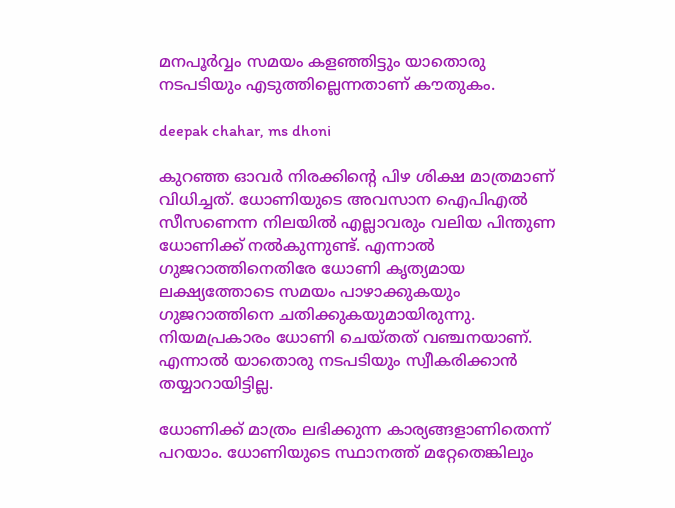മനപൂര്‍വ്വം സമയം കളഞ്ഞിട്ടും യാതൊരു നടപടിയും എടുത്തില്ലെന്നതാണ് കൗതുകം.

deepak chahar, ms dhoni

കുറഞ്ഞ ഓവര്‍ നിരക്കിന്റെ പിഴ ശിക്ഷ മാത്രമാണ് വിധിച്ചത്. ധോണിയുടെ അവസാന ഐപിഎല്‍ സീസണെന്ന നിലയില്‍ എല്ലാവരും വലിയ പിന്തുണ ധോണിക്ക് നല്‍കുന്നുണ്ട്. എന്നാല്‍ ഗുജറാത്തിനെതിരേ ധോണി കൃത്യമായ ലക്ഷ്യത്തോടെ സമയം പാഴാക്കുകയും ഗുജറാത്തിനെ ചതിക്കുകയുമായിരുന്നു. നിയമപ്രകാരം ധോണി ചെയ്തത് വഞ്ചനയാണ്. എന്നാല്‍ യാതൊരു നടപടിയും സ്വീകരിക്കാന്‍ തയ്യാറായിട്ടില്ല.

ധോണിക്ക് മാത്രം ലഭിക്കുന്ന കാര്യങ്ങളാണിതെന്ന് പറയാം. ധോണിയുടെ സ്ഥാനത്ത് മറ്റേതെങ്കിലും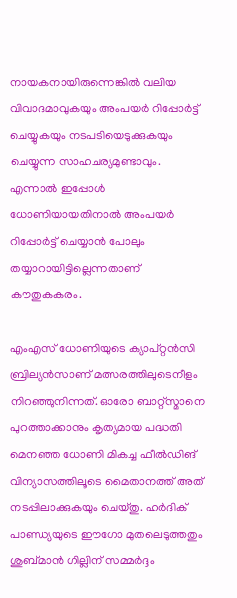നായകനായിരുന്നെങ്കില്‍ വലിയ വിവാദമാവുകയും അംപയര്‍ റിപ്പോര്‍ട്ട് ചെയ്യുകയും നടപടിയെടുക്കുകയും ചെയ്യുന്ന സാഹചര്യമുണ്ടാവും. എന്നാല്‍ ഇപ്പോള്‍ ധോണിയായതിനാല്‍ അംപയര്‍ റിപ്പോര്‍ട്ട് ചെയ്യാന്‍ പോലും തയ്യാറായിട്ടില്ലെന്നതാണ് കൗതുകകരം.

എംഎസ് ധോണിയുടെ ക്യാപ്റ്റന്‍സി ബ്രില്യന്‍സാണ് മത്സരത്തിലുടെനീളം നിറഞ്ഞുനിന്നത്. ഓരോ ബാറ്റ്‌സ്മാനെ പുറത്താക്കാനും കൃത്യമായ പദ്ധതി മെനഞ്ഞ ധോണി മികച്ച ഫീല്‍ഡിങ് വിന്യാസത്തിലൂടെ മൈതാനത്ത് അത് നടപ്പിലാക്കുകയും ചെയ്തു. ഹര്‍ദിക് പാണ്ഡ്യയുടെ ഈഗോ മുതലെടുത്തതും ശുബ്മാന്‍ ഗില്ലിന് സമ്മര്‍ദ്ദം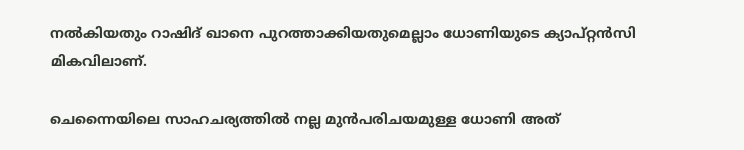നല്‍കിയതും റാഷിദ് ഖാനെ പുറത്താക്കിയതുമെല്ലാം ധോണിയുടെ ക്യാപ്റ്റന്‍സി മികവിലാണ്.

ചെന്നൈയിലെ സാഹചര്യത്തില്‍ നല്ല മുന്‍പരിചയമുള്ള ധോണി അത്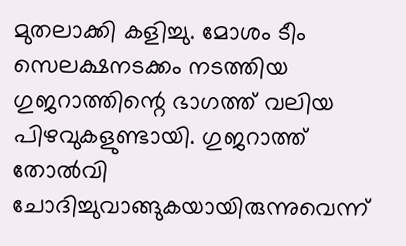മുതലാക്കി കളിച്ചു. മോശം ടീം സെലക്ഷനടക്കം നടത്തിയ ഗുജറാത്തിന്റെ ഭാഗത്ത് വലിയ പിഴവുകളുണ്ടായി. ഗുജറാത്ത് തോല്‍വി ചോദിച്ചുവാങ്ങുകയായിരുന്നുവെന്ന്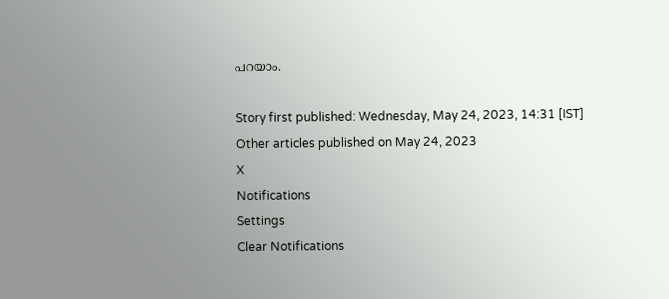പറയാം.

Story first published: Wednesday, May 24, 2023, 14:31 [IST]
Other articles published on May 24, 2023
X
Notifications
Settings
Clear Notifications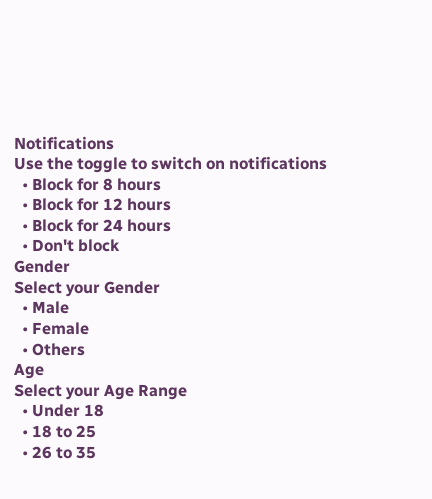Notifications
Use the toggle to switch on notifications
  • Block for 8 hours
  • Block for 12 hours
  • Block for 24 hours
  • Don't block
Gender
Select your Gender
  • Male
  • Female
  • Others
Age
Select your Age Range
  • Under 18
  • 18 to 25
  • 26 to 35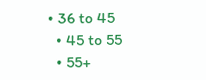• 36 to 45
  • 45 to 55
  • 55+